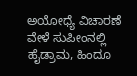ಅಯೋಧ್ಯೆ ವಿಚಾರಣೆ ವೇಳೆ ಸುಪೀಂನಲ್ಲಿ ಹೈಡ್ರಾಮ, ಹಿಂದೂ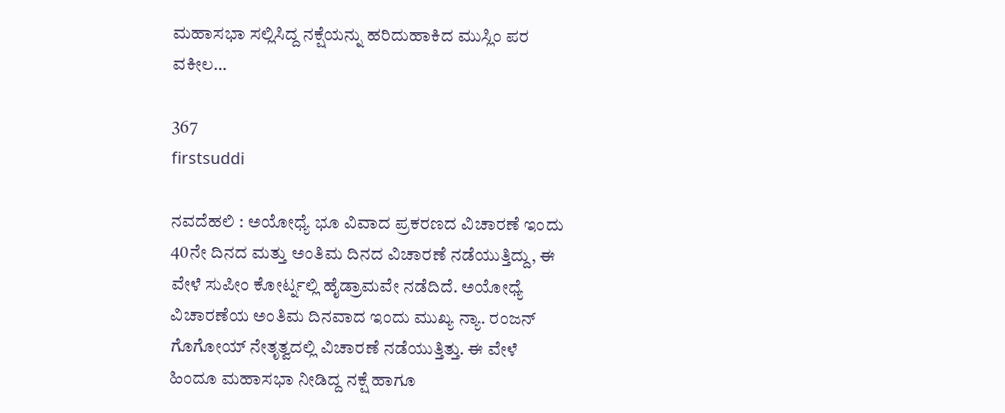ಮಹಾಸಭಾ ಸಲ್ಲಿಸಿದ್ದ ನಕ್ಷೆಯನ್ನು ಹರಿದುಹಾಕಿದ ಮುಸ್ಲಿಂ ಪರ ವಕೀಲ…

367
firstsuddi

ನವದೆಹಲಿ : ಅಯೋಧ್ಯೆ ಭೂ ವಿವಾದ ಪ್ರಕರಣದ ವಿಚಾರಣೆ ಇಂದು 40ನೇ ದಿನದ ಮತ್ತು ಅಂತಿಮ ದಿನದ ವಿಚಾರಣೆ ನಡೆಯುತ್ತಿದ್ದು, ಈ ವೇಳೆ ಸುಪೀಂ ಕೋರ್ಟ್ನಲ್ಲಿ ಹೈಡ್ರಾಮವೇ ನಡೆದಿದೆ. ಅಯೋಧ್ಯೆ ವಿಚಾರಣೆಯ ಅಂತಿಮ ದಿನವಾದ ಇಂದು ಮುಖ್ಯ ನ್ಯಾ. ರಂಜನ್ ಗೊಗೋಯ್ ನೇತೃತ್ವದಲ್ಲಿ ವಿಚಾರಣೆ ನಡೆಯುತ್ತಿತ್ತು. ಈ ವೇಳೆ ಹಿಂದೂ ಮಹಾಸಭಾ ನೀಡಿದ್ದ ನಕ್ಷೆ ಹಾಗೂ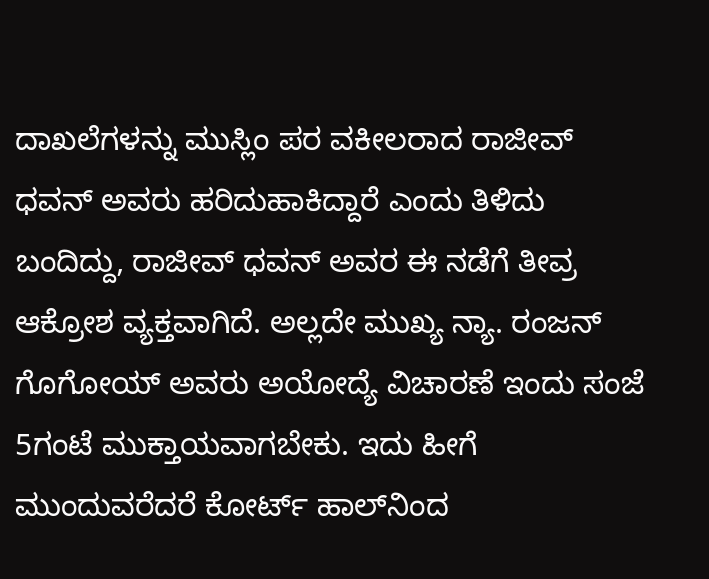ದಾಖಲೆಗಳನ್ನು ಮುಸ್ಲಿಂ ಪರ ವಕೀಲರಾದ ರಾಜೀವ್ ಧವನ್ ಅವರು ಹರಿದುಹಾಕಿದ್ದಾರೆ ಎಂದು ತಿಳಿದು ಬಂದಿದ್ದು, ರಾಜೀವ್ ಧವನ್ ಅವರ ಈ ನಡೆಗೆ ತೀವ್ರ ಆಕ್ರೋಶ ವ್ಯಕ್ತವಾಗಿದೆ. ಅಲ್ಲದೇ ಮುಖ್ಯ ನ್ಯಾ. ರಂಜನ್ ಗೊಗೋಯ್ ಅವರು ಅಯೋದ್ಯೆ ವಿಚಾರಣೆ ಇಂದು ಸಂಜೆ 5ಗಂಟೆ ಮುಕ್ತಾಯವಾಗಬೇಕು. ಇದು ಹೀಗೆ ಮುಂದುವರೆದರೆ ಕೋರ್ಟ್ ಹಾಲ್‍ನಿಂದ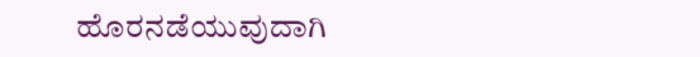ಹೊರನಡೆಯುವುದಾಗಿ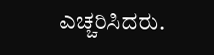ಎಚ್ಚರಿಸಿದರು.